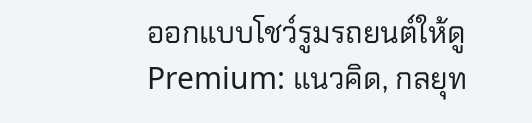ออกแบบโชว์รูมรถยนต์ให้ดู Premium: แนวคิด, กลยุท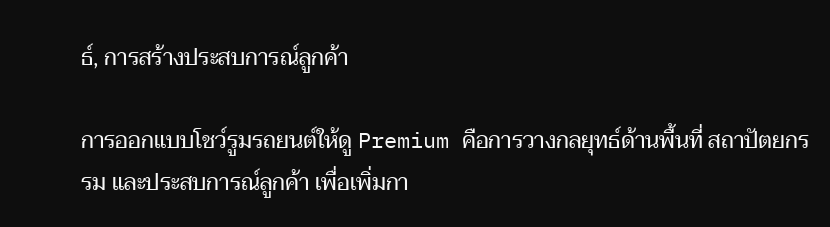ธ์, การสร้างประสบการณ์ลูกค้า

การออกแบบโชว์รูมรถยนต์ให้ดู Premium คือการวางกลยุทธ์ด้านพื้นที่ สถาปัตยกรรม และประสบการณ์ลูกค้า เพื่อเพิ่มกา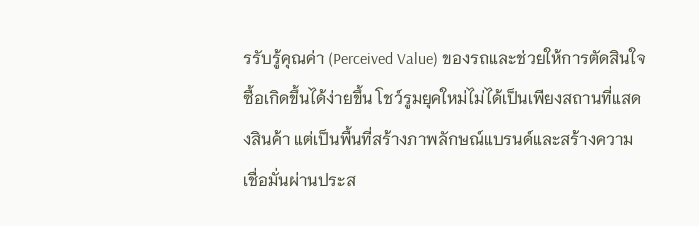รรับรู้คุณค่า (Perceived Value) ของรถและช่วยให้การตัดสินใจซื้อเกิดขึ้นได้ง่ายขึ้น โชว์รูมยุคใหม่ไม่ได้เป็นเพียงสถานที่แสดงสินค้า แต่เป็นพื้นที่สร้างภาพลักษณ์แบรนด์และสร้างความเชื่อมั่นผ่านประส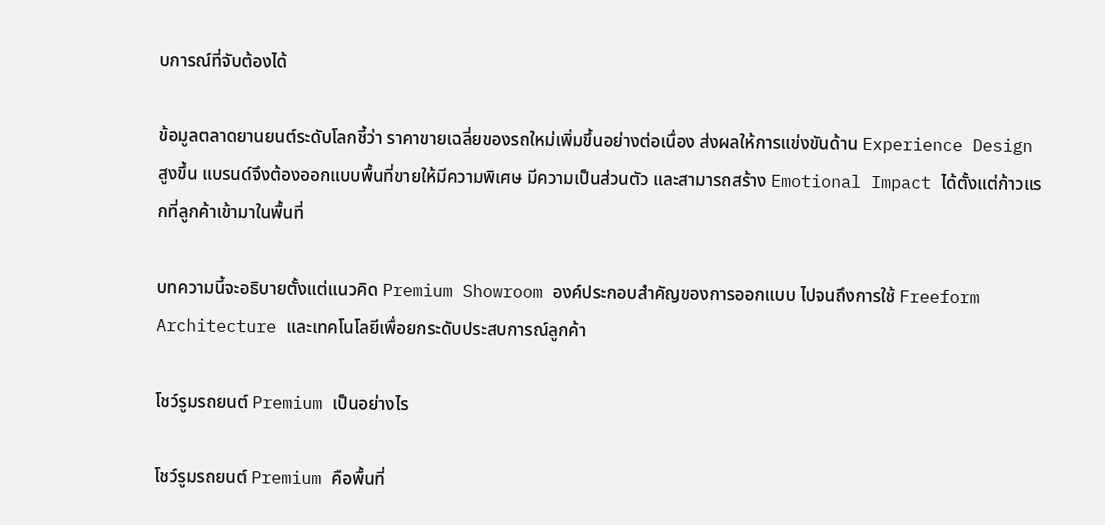บการณ์ที่จับต้องได้

ข้อมูลตลาดยานยนต์ระดับโลกชี้ว่า ราคาขายเฉลี่ยของรถใหม่เพิ่มขึ้นอย่างต่อเนื่อง ส่งผลให้การแข่งขันด้าน Experience Design สูงขึ้น แบรนด์จึงต้องออกแบบพื้นที่ขายให้มีความพิเศษ มีความเป็นส่วนตัว และสามารถสร้าง Emotional Impact ได้ตั้งแต่ก้าวแรกที่ลูกค้าเข้ามาในพื้นที่

บทความนี้จะอธิบายตั้งแต่แนวคิด Premium Showroom องค์ประกอบสำคัญของการออกแบบ ไปจนถึงการใช้ Freeform Architecture และเทคโนโลยีเพื่อยกระดับประสบการณ์ลูกค้า

โชว์รูมรถยนต์ Premium เป็นอย่างไร

โชว์รูมรถยนต์ Premium คือพื้นที่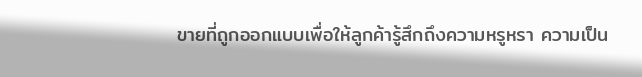ขายที่ถูกออกแบบเพื่อให้ลูกค้ารู้สึกถึงความหรูหรา ความเป็น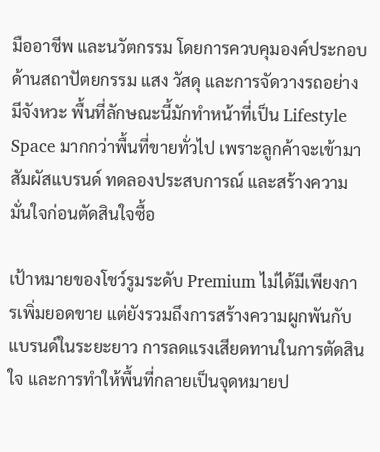มืออาชีพ และนวัตกรรม โดยการควบคุมองค์ประกอบด้านสถาปัตยกรรม แสง วัสดุ และการจัดวางรถอย่างมีจังหวะ พื้นที่ลักษณะนี้มักทำหน้าที่เป็น Lifestyle Space มากกว่าพื้นที่ขายทั่วไป เพราะลูกค้าจะเข้ามาสัมผัสแบรนด์ ทดลองประสบการณ์ และสร้างความมั่นใจก่อนตัดสินใจซื้อ

เป้าหมายของโชว์รูมระดับ Premium ไม่ได้มีเพียงการเพิ่มยอดขาย แต่ยังรวมถึงการสร้างความผูกพันกับแบรนด์ในระยะยาว การลดแรงเสียดทานในการตัดสินใจ และการทำให้พื้นที่กลายเป็นจุดหมายป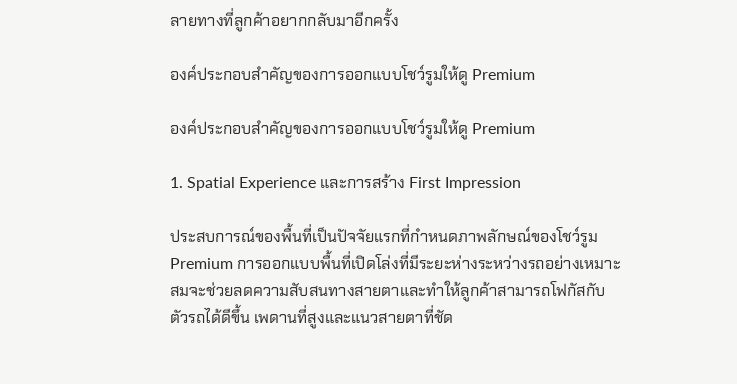ลายทางที่ลูกค้าอยากกลับมาอีกครั้ง

องค์ประกอบสำคัญของการออกแบบโชว์รูมให้ดู Premium

องค์ประกอบสำคัญของการออกแบบโชว์รูมให้ดู Premium

1. Spatial Experience และการสร้าง First Impression

ประสบการณ์ของพื้นที่เป็นปัจจัยแรกที่กำหนดภาพลักษณ์ของโชว์รูม Premium การออกแบบพื้นที่เปิดโล่งที่มีระยะห่างระหว่างรถอย่างเหมาะสมจะช่วยลดความสับสนทางสายตาและทำให้ลูกค้าสามารถโฟกัสกับตัวรถได้ดีขึ้น เพดานที่สูงและแนวสายตาที่ชัด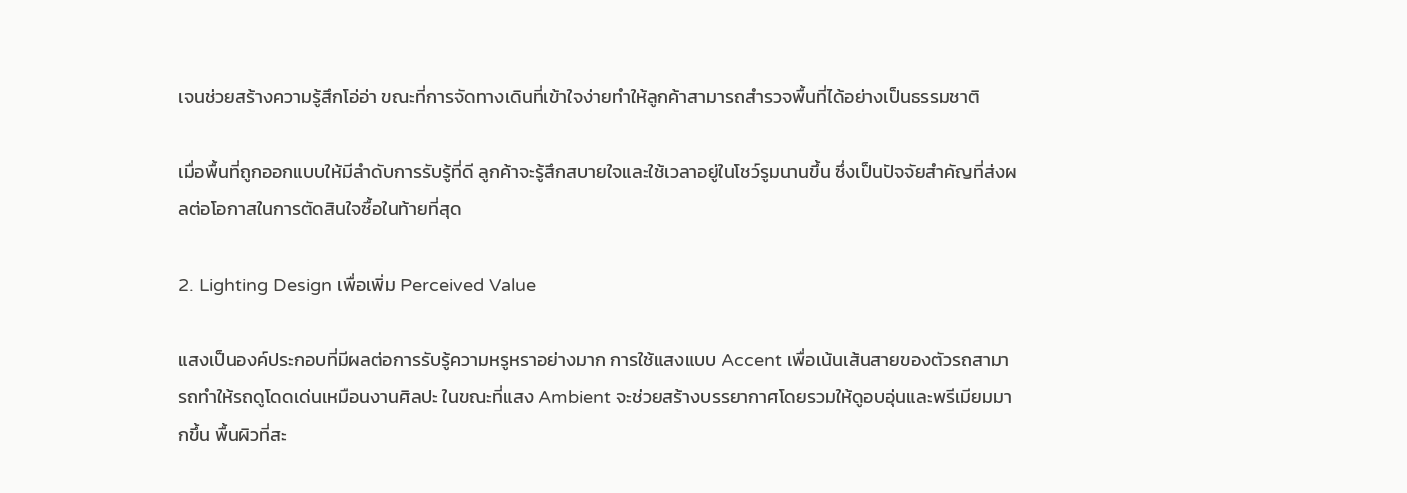เจนช่วยสร้างความรู้สึกโอ่อ่า ขณะที่การจัดทางเดินที่เข้าใจง่ายทำให้ลูกค้าสามารถสำรวจพื้นที่ได้อย่างเป็นธรรมชาติ

เมื่อพื้นที่ถูกออกแบบให้มีลำดับการรับรู้ที่ดี ลูกค้าจะรู้สึกสบายใจและใช้เวลาอยู่ในโชว์รูมนานขึ้น ซึ่งเป็นปัจจัยสำคัญที่ส่งผลต่อโอกาสในการตัดสินใจซื้อในท้ายที่สุด

2. Lighting Design เพื่อเพิ่ม Perceived Value

แสงเป็นองค์ประกอบที่มีผลต่อการรับรู้ความหรูหราอย่างมาก การใช้แสงแบบ Accent เพื่อเน้นเส้นสายของตัวรถสามารถทำให้รถดูโดดเด่นเหมือนงานศิลปะ ในขณะที่แสง Ambient จะช่วยสร้างบรรยากาศโดยรวมให้ดูอบอุ่นและพรีเมียมมากขึ้น พื้นผิวที่สะ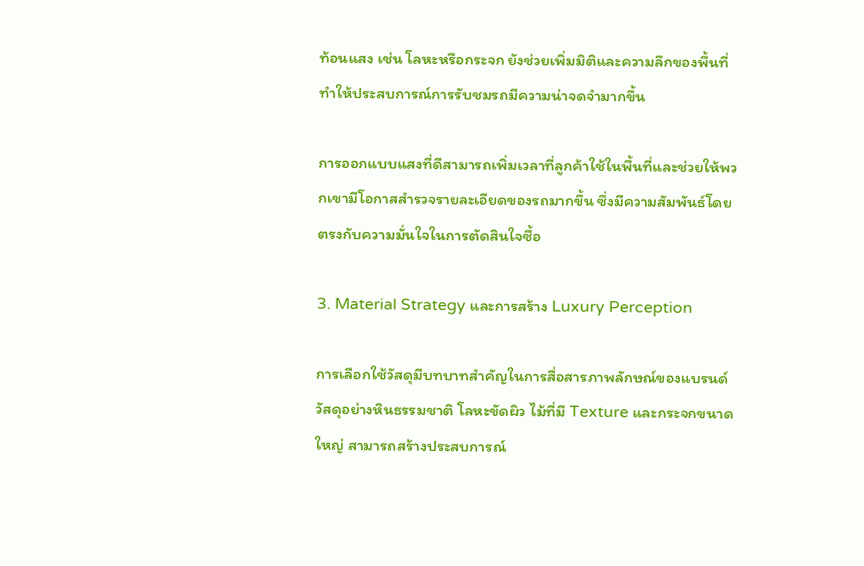ท้อนแสง เช่น โลหะหรือกระจก ยังช่วยเพิ่มมิติและความลึกของพื้นที่ ทำให้ประสบการณ์การรับชมรถมีความน่าจดจำมากขึ้น

การออกแบบแสงที่ดีสามารถเพิ่มเวลาที่ลูกค้าใช้ในพื้นที่และช่วยให้พวกเขามีโอกาสสำรวจรายละเอียดของรถมากขึ้น ซึ่งมีความสัมพันธ์โดยตรงกับความมั่นใจในการตัดสินใจซื้อ

3. Material Strategy และการสร้าง Luxury Perception

การเลือกใช้วัสดุมีบทบาทสำคัญในการสื่อสารภาพลักษณ์ของแบรนด์ วัสดุอย่างหินธรรมชาติ โลหะขัดผิว ไม้ที่มี Texture และกระจกขนาดใหญ่ สามารถสร้างประสบการณ์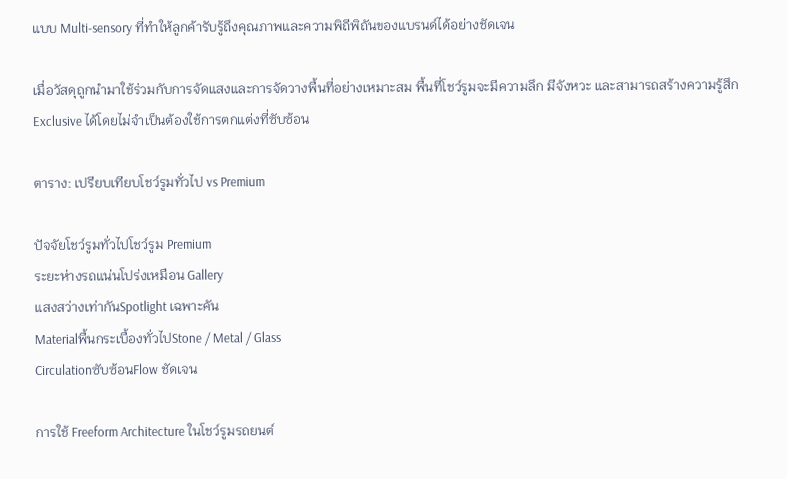แบบ Multi-sensory ที่ทำให้ลูกค้ารับรู้ถึงคุณภาพและความพิถีพิถันของแบรนด์ได้อย่างชัดเจน

เมื่อวัสดุถูกนำมาใช้ร่วมกับการจัดแสงและการจัดวางพื้นที่อย่างเหมาะสม พื้นที่โชว์รูมจะมีความลึก มีจังหวะ และสามารถสร้างความรู้สึก Exclusive ได้โดยไม่จำเป็นต้องใช้การตกแต่งที่ซับซ้อน

ตาราง: เปรียบเทียบโชว์รูมทั่วไป vs Premium

ปัจจัยโชว์รูมทั่วไปโชว์รูม Premium
ระยะห่างรถแน่นโปร่งเหมือน Gallery
แสงสว่างเท่ากันSpotlight เฉพาะคัน
Materialพื้นกระเบื้องทั่วไปStone / Metal / Glass
Circulationซับซ้อนFlow ชัดเจน

การใช้ Freeform Architecture ในโชว์รูมรถยนต์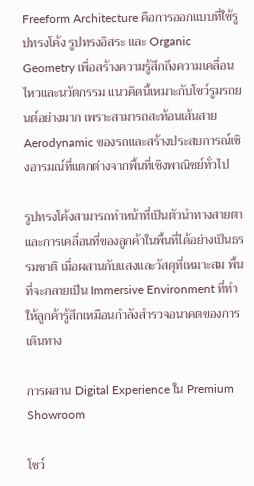Freeform Architecture คือการออกแบบที่ใช้รูปทรงโค้ง รูปทรงอิสระ และ Organic Geometry เพื่อสร้างความรู้สึกถึงความเคลื่อนไหวและนวัตกรรม แนวคิดนี้เหมาะกับโชว์รูมรถยนต์อย่างมาก เพราะสามารถสะท้อนเส้นสาย Aerodynamic ของรถและสร้างประสบการณ์เชิงอารมณ์ที่แตกต่างจากพื้นที่เชิงพาณิชย์ทั่วไป

รูปทรงโค้งสามารถทำหน้าที่เป็นตัวนำทางสายตาและการเคลื่อนที่ของลูกค้าในพื้นที่ได้อย่างเป็นธรรมชาติ เมื่อผสานกับแสงและวัสดุที่เหมาะสม พื้นที่จะกลายเป็น Immersive Environment ที่ทำให้ลูกค้ารู้สึกเหมือนกำลังสำรวจอนาคตของการเดินทาง

การผสาน Digital Experience ใน Premium Showroom

โชว์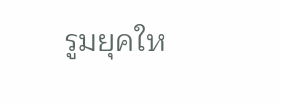รูมยุคให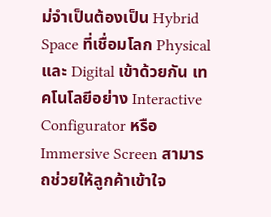ม่จำเป็นต้องเป็น Hybrid Space ที่เชื่อมโลก Physical และ Digital เข้าด้วยกัน เทคโนโลยีอย่าง Interactive Configurator หรือ Immersive Screen สามารถช่วยให้ลูกค้าเข้าใจ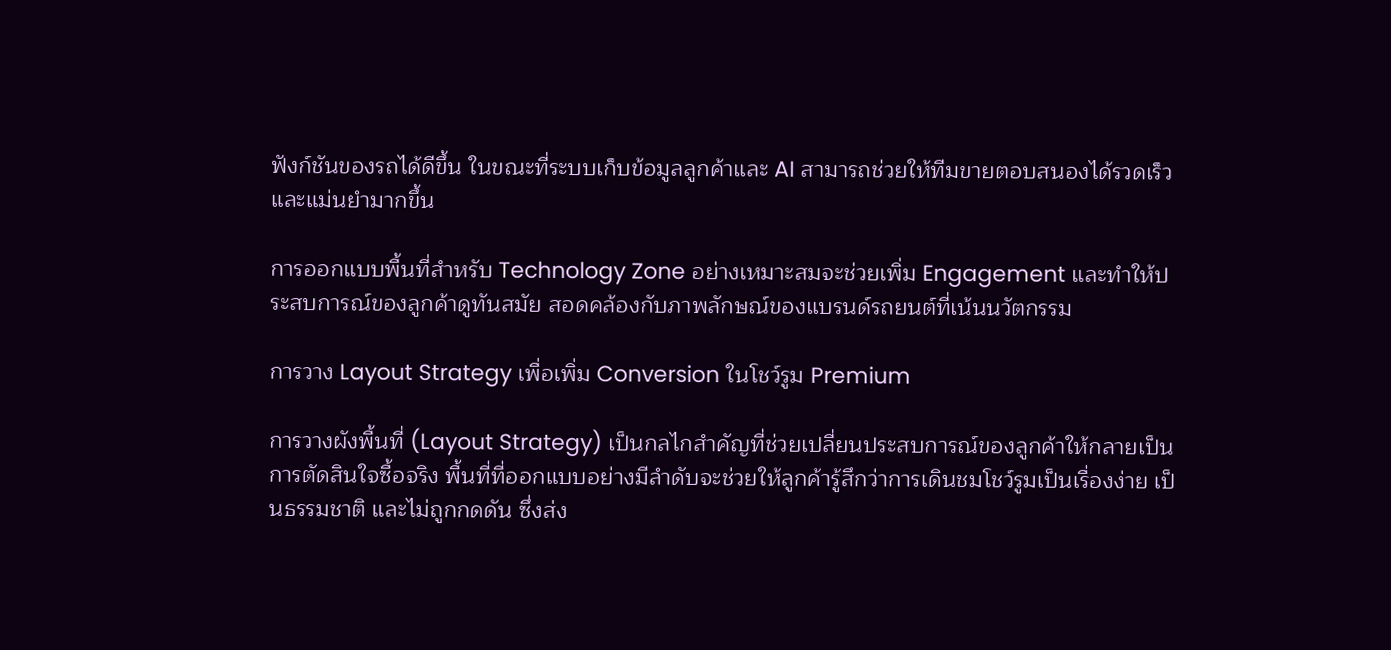ฟังก์ชันของรถได้ดีขึ้น ในขณะที่ระบบเก็บข้อมูลลูกค้าและ AI สามารถช่วยให้ทีมขายตอบสนองได้รวดเร็วและแม่นยำมากขึ้น

การออกแบบพื้นที่สำหรับ Technology Zone อย่างเหมาะสมจะช่วยเพิ่ม Engagement และทำให้ประสบการณ์ของลูกค้าดูทันสมัย สอดคล้องกับภาพลักษณ์ของแบรนด์รถยนต์ที่เน้นนวัตกรรม

การวาง Layout Strategy เพื่อเพิ่ม Conversion ในโชว์รูม Premium

การวางผังพื้นที่ (Layout Strategy) เป็นกลไกสำคัญที่ช่วยเปลี่ยนประสบการณ์ของลูกค้าให้กลายเป็นการตัดสินใจซื้อจริง พื้นที่ที่ออกแบบอย่างมีลำดับจะช่วยให้ลูกค้ารู้สึกว่าการเดินชมโชว์รูมเป็นเรื่องง่าย เป็นธรรมชาติ และไม่ถูกกดดัน ซึ่งส่ง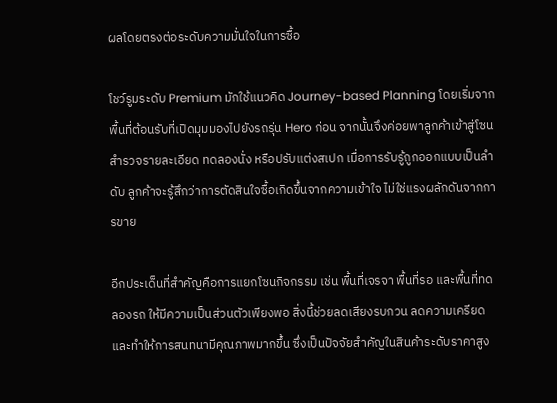ผลโดยตรงต่อระดับความมั่นใจในการซื้อ

โชว์รูมระดับ Premium มักใช้แนวคิด Journey-based Planning โดยเริ่มจากพื้นที่ต้อนรับที่เปิดมุมมองไปยังรถรุ่น Hero ก่อน จากนั้นจึงค่อยพาลูกค้าเข้าสู่โซนสำรวจรายละเอียด ทดลองนั่ง หรือปรับแต่งสเปก เมื่อการรับรู้ถูกออกแบบเป็นลำดับ ลูกค้าจะรู้สึกว่าการตัดสินใจซื้อเกิดขึ้นจากความเข้าใจ ไม่ใช่แรงผลักดันจากการขาย

อีกประเด็นที่สำคัญคือการแยกโซนกิจกรรม เช่น พื้นที่เจรจา พื้นที่รอ และพื้นที่ทดลองรถ ให้มีความเป็นส่วนตัวเพียงพอ สิ่งนี้ช่วยลดเสียงรบกวน ลดความเครียด และทำให้การสนทนามีคุณภาพมากขึ้น ซึ่งเป็นปัจจัยสำคัญในสินค้าระดับราคาสูง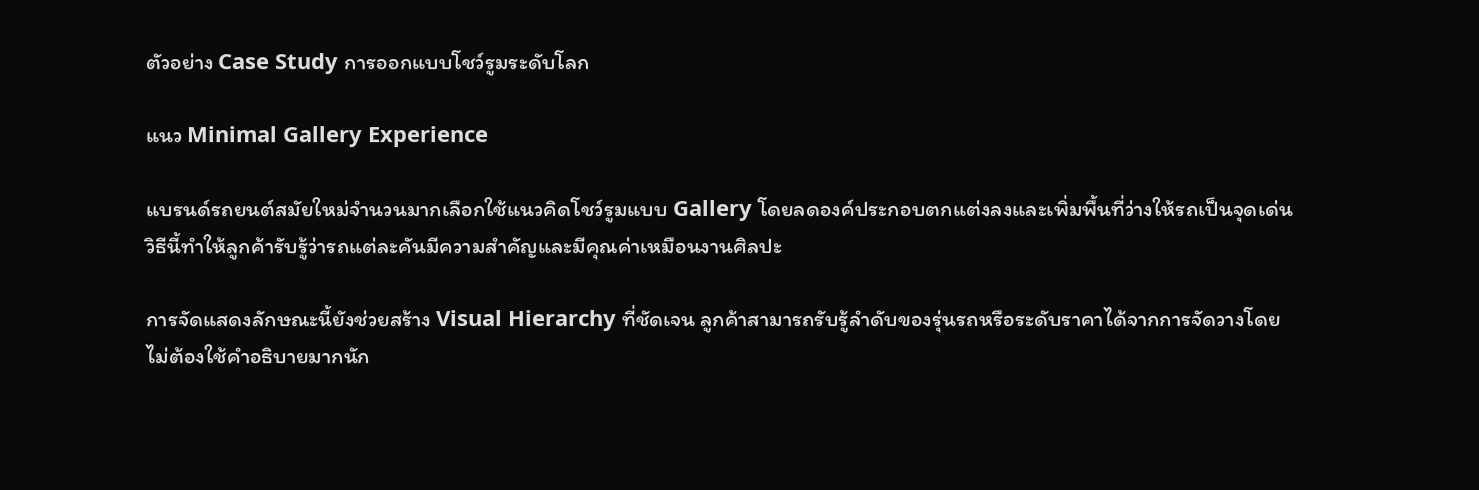ตัวอย่าง Case Study การออกแบบโชว์รูมระดับโลก

แนว Minimal Gallery Experience

แบรนด์รถยนต์สมัยใหม่จำนวนมากเลือกใช้แนวคิดโชว์รูมแบบ Gallery โดยลดองค์ประกอบตกแต่งลงและเพิ่มพื้นที่ว่างให้รถเป็นจุดเด่น วิธีนี้ทำให้ลูกค้ารับรู้ว่ารถแต่ละคันมีความสำคัญและมีคุณค่าเหมือนงานศิลปะ

การจัดแสดงลักษณะนี้ยังช่วยสร้าง Visual Hierarchy ที่ชัดเจน ลูกค้าสามารถรับรู้ลำดับของรุ่นรถหรือระดับราคาได้จากการจัดวางโดยไม่ต้องใช้คำอธิบายมากนัก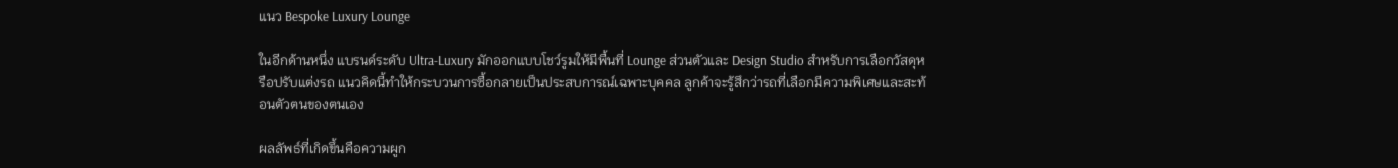แนว Bespoke Luxury Lounge

ในอีกด้านหนึ่ง แบรนด์ระดับ Ultra-Luxury มักออกแบบโชว์รูมให้มีพื้นที่ Lounge ส่วนตัวและ Design Studio สำหรับการเลือกวัสดุหรือปรับแต่งรถ แนวคิดนี้ทำให้กระบวนการซื้อกลายเป็นประสบการณ์เฉพาะบุคคล ลูกค้าจะรู้สึกว่ารถที่เลือกมีความพิเศษและสะท้อนตัวตนของตนเอง

ผลลัพธ์ที่เกิดขึ้นคือความผูก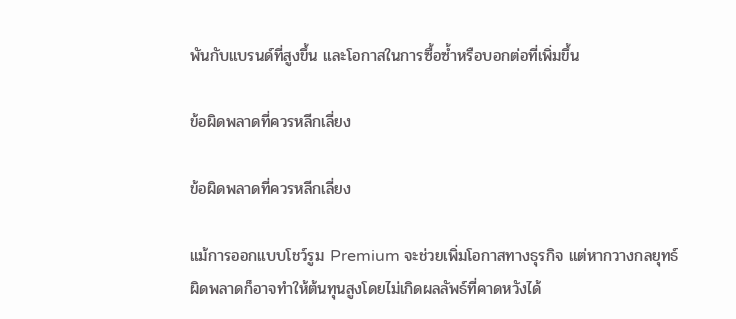พันกับแบรนด์ที่สูงขึ้น และโอกาสในการซื้อซ้ำหรือบอกต่อที่เพิ่มขึ้น

ข้อผิดพลาดที่ควรหลีกเลี่ยง

ข้อผิดพลาดที่ควรหลีกเลี่ยง

แม้การออกแบบโชว์รูม Premium จะช่วยเพิ่มโอกาสทางธุรกิจ แต่หากวางกลยุทธ์ผิดพลาดก็อาจทำให้ต้นทุนสูงโดยไม่เกิดผลลัพธ์ที่คาดหวังได้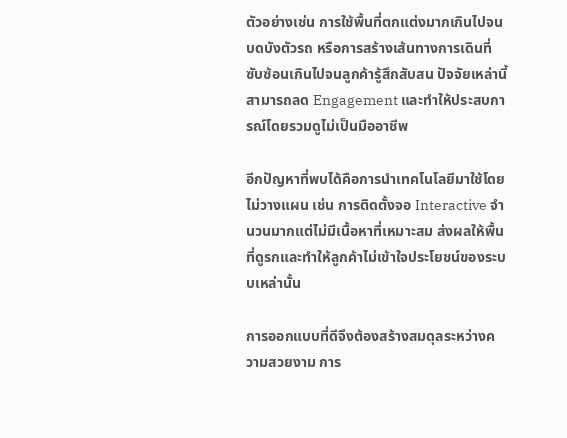ตัวอย่างเช่น การใช้พื้นที่ตกแต่งมากเกินไปจนบดบังตัวรถ หรือการสร้างเส้นทางการเดินที่ซับซ้อนเกินไปจนลูกค้ารู้สึกสับสน ปัจจัยเหล่านี้สามารถลด Engagement และทำให้ประสบการณ์โดยรวมดูไม่เป็นมืออาชีพ

อีกปัญหาที่พบได้คือการนำเทคโนโลยีมาใช้โดยไม่วางแผน เช่น การติดตั้งจอ Interactive จำนวนมากแต่ไม่มีเนื้อหาที่เหมาะสม ส่งผลให้พื้นที่ดูรกและทำให้ลูกค้าไม่เข้าใจประโยชน์ของระบบเหล่านั้น

การออกแบบที่ดีจึงต้องสร้างสมดุลระหว่างความสวยงาม การ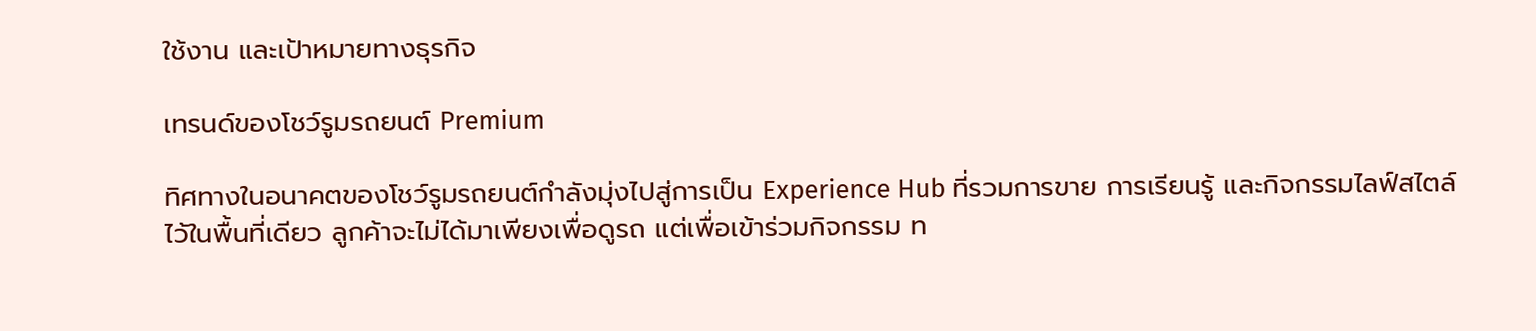ใช้งาน และเป้าหมายทางธุรกิจ

เทรนด์ของโชว์รูมรถยนต์ Premium

ทิศทางในอนาคตของโชว์รูมรถยนต์กำลังมุ่งไปสู่การเป็น Experience Hub ที่รวมการขาย การเรียนรู้ และกิจกรรมไลฟ์สไตล์ไว้ในพื้นที่เดียว ลูกค้าจะไม่ได้มาเพียงเพื่อดูรถ แต่เพื่อเข้าร่วมกิจกรรม ท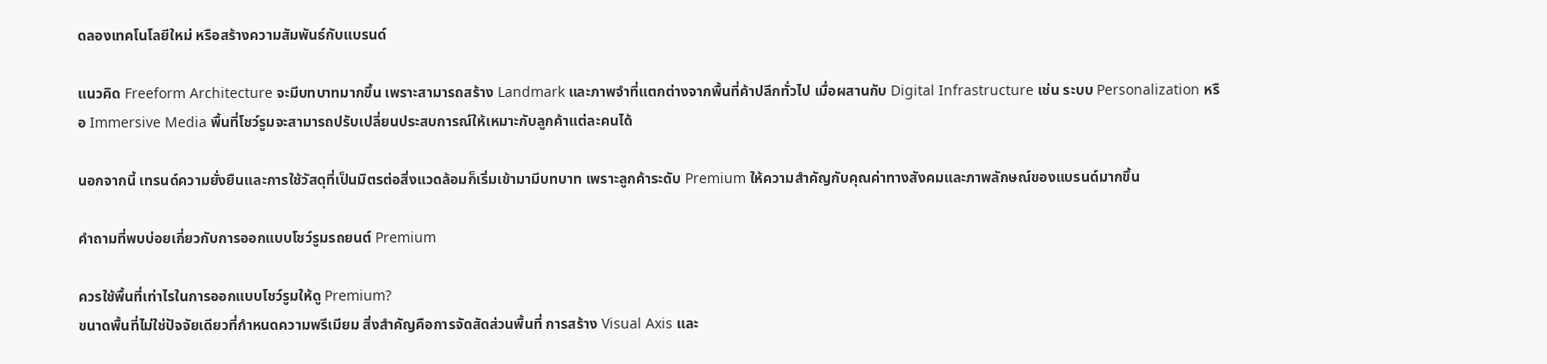ดลองเทคโนโลยีใหม่ หรือสร้างความสัมพันธ์กับแบรนด์

แนวคิด Freeform Architecture จะมีบทบาทมากขึ้น เพราะสามารถสร้าง Landmark และภาพจำที่แตกต่างจากพื้นที่ค้าปลีกทั่วไป เมื่อผสานกับ Digital Infrastructure เช่น ระบบ Personalization หรือ Immersive Media พื้นที่โชว์รูมจะสามารถปรับเปลี่ยนประสบการณ์ให้เหมาะกับลูกค้าแต่ละคนได้

นอกจากนี้ เทรนด์ความยั่งยืนและการใช้วัสดุที่เป็นมิตรต่อสิ่งแวดล้อมก็เริ่มเข้ามามีบทบาท เพราะลูกค้าระดับ Premium ให้ความสำคัญกับคุณค่าทางสังคมและภาพลักษณ์ของแบรนด์มากขึ้น

คำถามที่พบบ่อยเกี่ยวกับการออกแบบโชว์รูมรถยนต์ Premium

ควรใช้พื้นที่เท่าไรในการออกแบบโชว์รูมให้ดู Premium?
ขนาดพื้นที่ไม่ใช่ปัจจัยเดียวที่กำหนดความพรีเมียม สิ่งสำคัญคือการจัดสัดส่วนพื้นที่ การสร้าง Visual Axis และ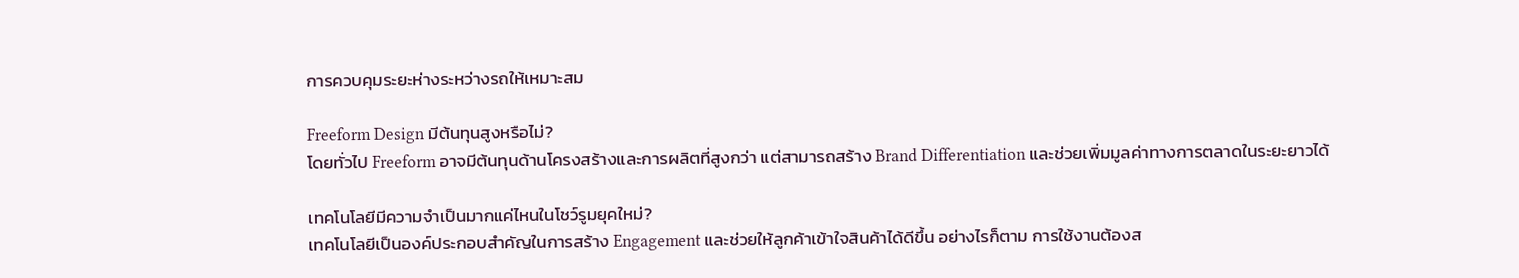การควบคุมระยะห่างระหว่างรถให้เหมาะสม

Freeform Design มีต้นทุนสูงหรือไม่?
โดยทั่วไป Freeform อาจมีต้นทุนด้านโครงสร้างและการผลิตที่สูงกว่า แต่สามารถสร้าง Brand Differentiation และช่วยเพิ่มมูลค่าทางการตลาดในระยะยาวได้

เทคโนโลยีมีความจำเป็นมากแค่ไหนในโชว์รูมยุคใหม่?
เทคโนโลยีเป็นองค์ประกอบสำคัญในการสร้าง Engagement และช่วยให้ลูกค้าเข้าใจสินค้าได้ดีขึ้น อย่างไรก็ตาม การใช้งานต้องส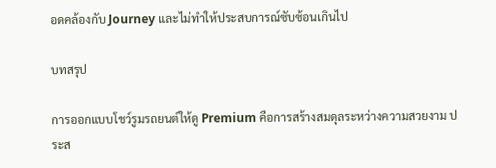อดคล้องกับ Journey และไม่ทำให้ประสบการณ์ซับซ้อนเกินไป

บทสรุป

การออกแบบโชว์รูมรถยนต์ให้ดู Premium คือการสร้างสมดุลระหว่างความสวยงาม ประส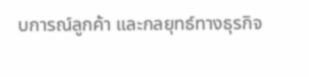บการณ์ลูกค้า และกลยุทธ์ทางธุรกิจ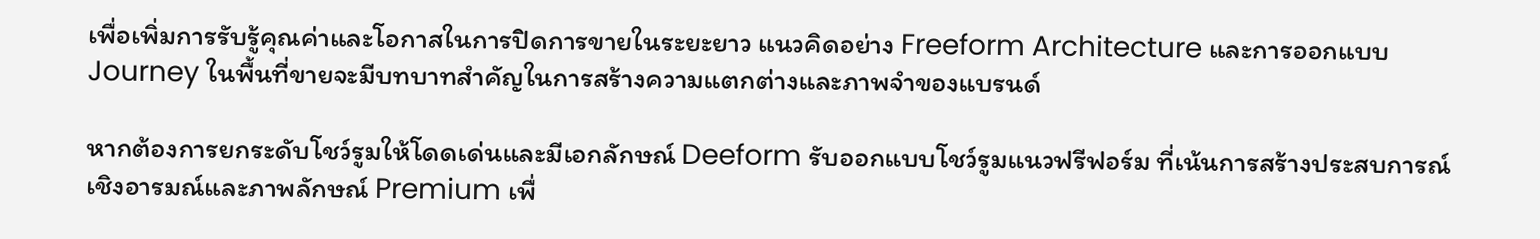เพื่อเพิ่มการรับรู้คุณค่าและโอกาสในการปิดการขายในระยะยาว แนวคิดอย่าง Freeform Architecture และการออกแบบ Journey ในพื้นที่ขายจะมีบทบาทสำคัญในการสร้างความแตกต่างและภาพจำของแบรนด์

หากต้องการยกระดับโชว์รูมให้โดดเด่นและมีเอกลักษณ์ Deeform รับออกแบบโชว์รูมแนวฟรีฟอร์ม ที่เน้นการสร้างประสบการณ์เชิงอารมณ์และภาพลักษณ์ Premium เพื่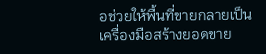อช่วยให้พื้นที่ขายกลายเป็นเครื่องมือสร้างยอดขาย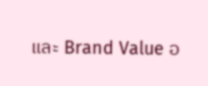และ Brand Value อ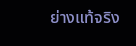ย่างแท้จริง